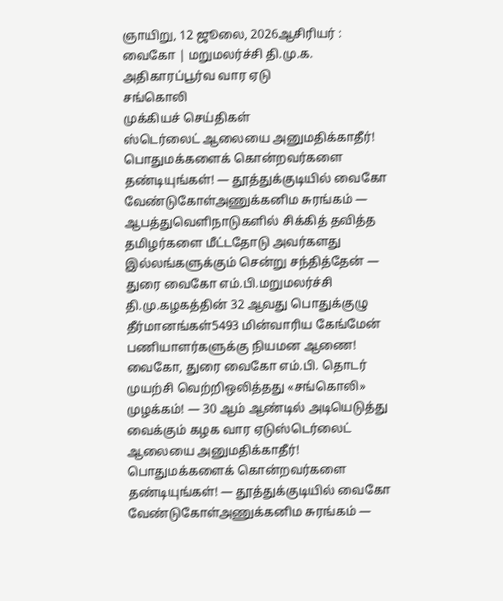ஞாயிறு, 12 ஜூலை, 2026ஆசிரியர் : வைகோ | மறுமலர்ச்சி தி.மு.க. அதிகாரப்பூர்வ வார ஏடு
சங்கொலி
முக்கியச் செய்திகள்
ஸ்டெர்லைட் ஆலையை அனுமதிக்காதீர்! பொதுமக்களைக் கொன்றவர்களை தண்டியுங்கள்! — தூத்துக்குடியில் வைகோ வேண்டுகோள்அணுக்கனிம சுரங்கம் — ஆபத்துவெளிநாடுகளில் சிக்கித் தவித்த தமிழர்களை மீட்டதோடு அவர்களது இல்லங்களுக்கும் சென்று சந்தித்தேன் — துரை வைகோ எம்.பி.மறுமலர்ச்சி தி.மு.கழகத்தின் 32 ஆவது பொதுக்குழு தீர்மானங்கள்5493 மின்வாரிய கேங்மேன் பணியாளர்களுக்கு நியமன ஆணை! வைகோ, துரை வைகோ எம்.பி. தொடர் முயற்சி வெற்றிஒலித்தது «சங்கொலி» முழக்கம்! — 30 ஆம் ஆண்டில் அடியெடுத்து வைக்கும் கழக வார ஏடுஸ்டெர்லைட் ஆலையை அனுமதிக்காதீர்! பொதுமக்களைக் கொன்றவர்களை தண்டியுங்கள்! — தூத்துக்குடியில் வைகோ வேண்டுகோள்அணுக்கனிம சுரங்கம் —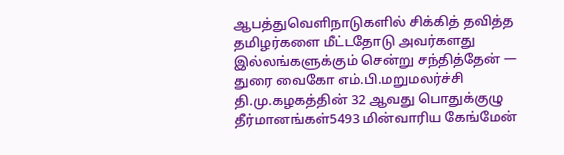ஆபத்துவெளிநாடுகளில் சிக்கித் தவித்த தமிழர்களை மீட்டதோடு அவர்களது இல்லங்களுக்கும் சென்று சந்தித்தேன் — துரை வைகோ எம்.பி.மறுமலர்ச்சி தி.மு.கழகத்தின் 32 ஆவது பொதுக்குழு தீர்மானங்கள்5493 மின்வாரிய கேங்மேன்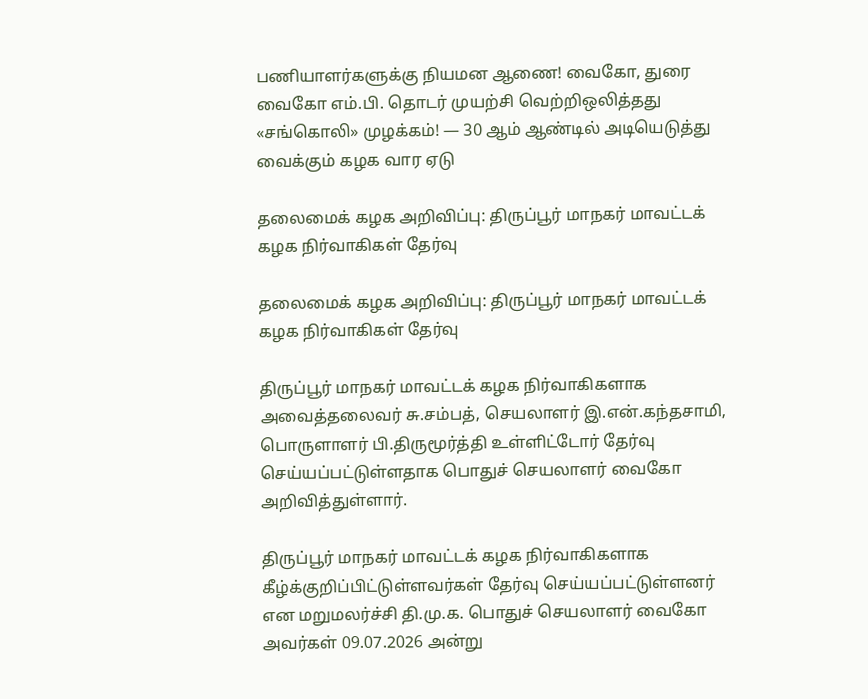பணியாளர்களுக்கு நியமன ஆணை! வைகோ, துரை வைகோ எம்.பி. தொடர் முயற்சி வெற்றிஒலித்தது «சங்கொலி» முழக்கம்! — 30 ஆம் ஆண்டில் அடியெடுத்து வைக்கும் கழக வார ஏடு

தலைமைக் கழக அறிவிப்பு: திருப்பூர் மாநகர் மாவட்டக் கழக நிர்வாகிகள் தேர்வு

தலைமைக் கழக அறிவிப்பு: திருப்பூர் மாநகர் மாவட்டக் கழக நிர்வாகிகள் தேர்வு

திருப்பூர் மாநகர் மாவட்டக் கழக நிர்வாகிகளாக அவைத்தலைவர் சு.சம்பத், செயலாளர் இ.என்.கந்தசாமி, பொருளாளர் பி.திருமூர்த்தி உள்ளிட்டோர் தேர்வு செய்யப்பட்டுள்ளதாக பொதுச் செயலாளர் வைகோ அறிவித்துள்ளார்.

திருப்பூர் மாநகர் மாவட்டக் கழக நிர்வாகிகளாக கீழ்க்குறிப்பிட்டுள்ளவர்கள் தேர்வு செய்யப்பட்டுள்ளனர் என மறுமலர்ச்சி தி.மு.க. பொதுச் செயலாளர் வைகோ அவர்கள் 09.07.2026 அன்று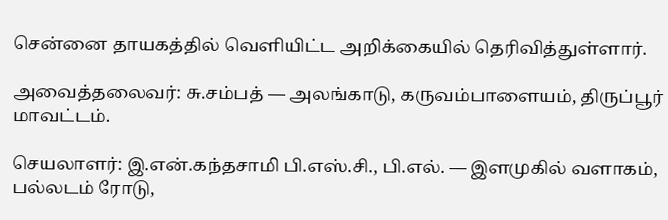சென்னை தாயகத்தில் வெளியிட்ட அறிக்கையில் தெரிவித்துள்ளார்.

அவைத்தலைவர்: சு.சம்பத் — அலங்காடு, கருவம்பாளையம், திருப்பூர் மாவட்டம்.

செயலாளர்: இ.என்.கந்தசாமி பி.எஸ்.சி., பி.எல். — இளமுகில் வளாகம், பல்லடம் ரோடு,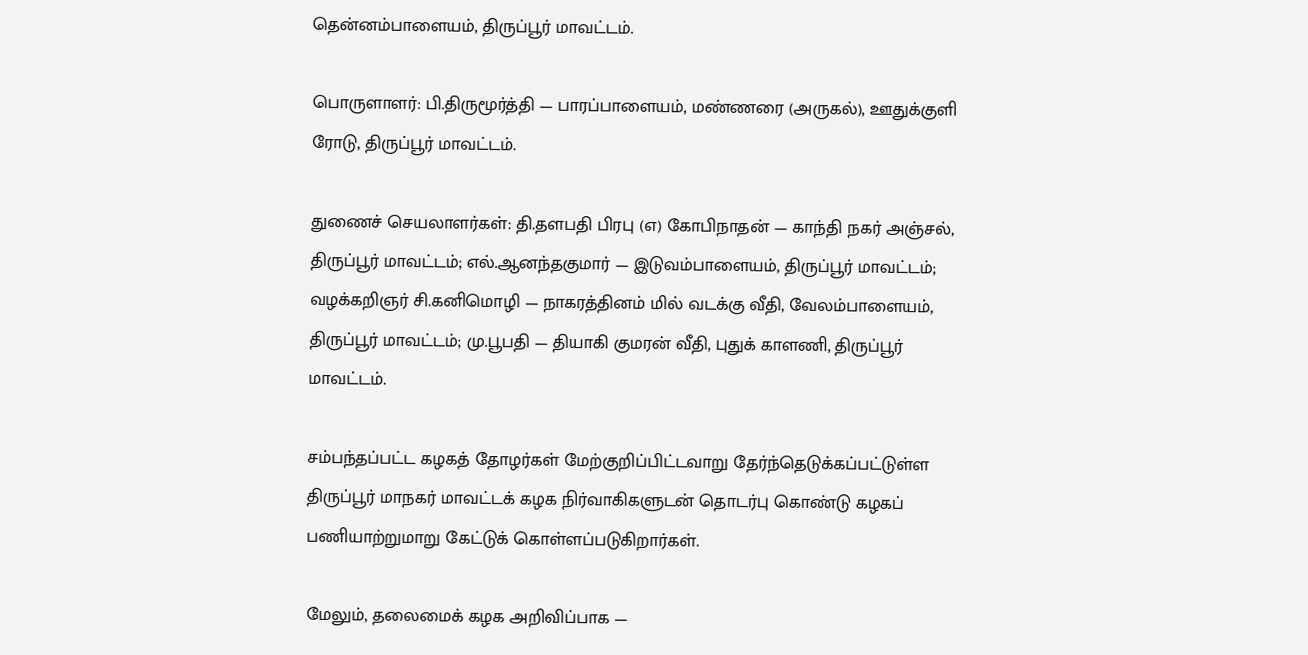தென்னம்பாளையம், திருப்பூர் மாவட்டம்.

பொருளாளர்: பி.திருமூர்த்தி — பாரப்பாளையம், மண்ணரை (அருகல்), ஊதுக்குளி ரோடு, திருப்பூர் மாவட்டம்.

துணைச் செயலாளர்கள்: தி.தளபதி பிரபு (எ) கோபிநாதன் — காந்தி நகர் அஞ்சல், திருப்பூர் மாவட்டம்; எல்.ஆனந்தகுமார் — இடுவம்பாளையம், திருப்பூர் மாவட்டம்; வழக்கறிஞர் சி.கனிமொழி — நாகரத்தினம் மில் வடக்கு வீதி, வேலம்பாளையம், திருப்பூர் மாவட்டம்; மு.பூபதி — தியாகி குமரன் வீதி, புதுக் காளணி, திருப்பூர் மாவட்டம்.

சம்பந்தப்பட்ட கழகத் தோழர்கள் மேற்குறிப்பிட்டவாறு தேர்ந்தெடுக்கப்பட்டுள்ள திருப்பூர் மாநகர் மாவட்டக் கழக நிர்வாகிகளுடன் தொடர்பு கொண்டு கழகப் பணியாற்றுமாறு கேட்டுக் கொள்ளப்படுகிறார்கள்.

மேலும், தலைமைக் கழக அறிவிப்பாக —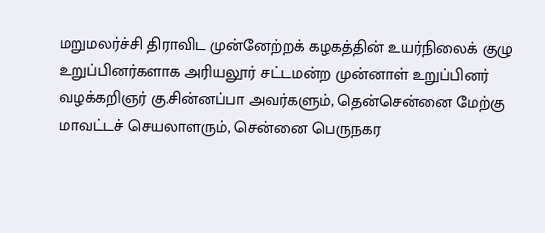மறுமலர்ச்சி திராவிட முன்னேற்றக் கழகத்தின் உயர்நிலைக் குழு உறுப்பினர்களாக அரியலூர் சட்டமன்ற முன்னாள் உறுப்பினர் வழக்கறிஞர் கு.சின்னப்பா அவர்களும், தென்சென்னை மேற்கு மாவட்டச் செயலாளரும், சென்னை பெருநகர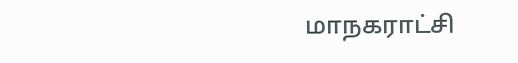மாநகராட்சி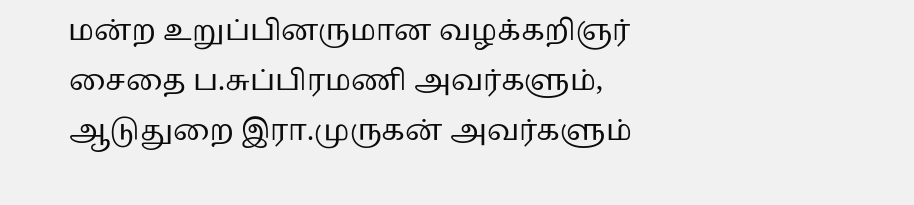மன்ற உறுப்பினருமான வழக்கறிஞர் சைதை ப.சுப்பிரமணி அவர்களும், ஆடுதுறை இரா.முருகன் அவர்களும்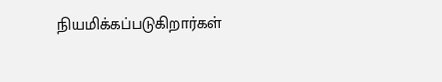நியமிக்கப்படுகிறார்கள்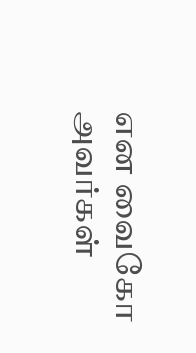என வைகோ அவர்கள்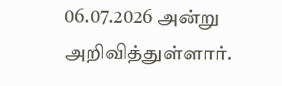06.07.2026 அன்று அறிவித்துள்ளார்.